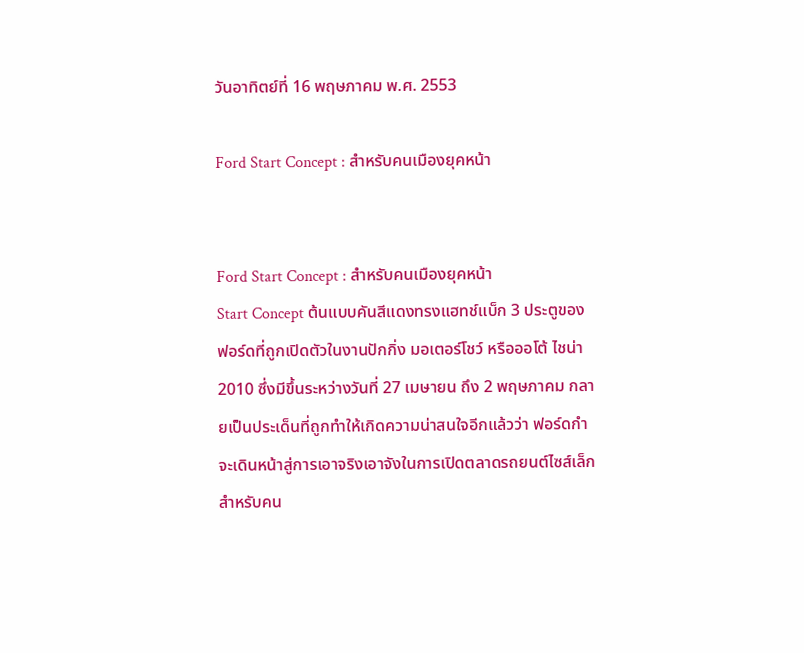วันอาทิตย์ที่ 16 พฤษภาคม พ.ศ. 2553

Ford Start Concept : สำหรับคนเมืองยุคหน้า


Ford Start Concept : สำหรับคนเมืองยุคหน้า
Start Concept ต้นแบบคันสีแดงทรงแฮทช์แบ็ก 3 ประตูของฟอร์ดที่ถูกเปิดตัวในงานปักกิ่ง มอเตอร์โชว์ หรือออโต้ ไชน่า 2010 ซึ่งมีขึ้นระหว่างวันที่ 27 เมษายน ถึง 2 พฤษภาคม กลายเป็นประเด็นที่ถูกทำให้เกิดความน่าสนใจอีกแล้วว่า ฟอร์ดกำจะเดินหน้าสู่การเอาจริงเอาจังในการเปิดตลาดรถยนต์ไซส์เล็กสำหรับคน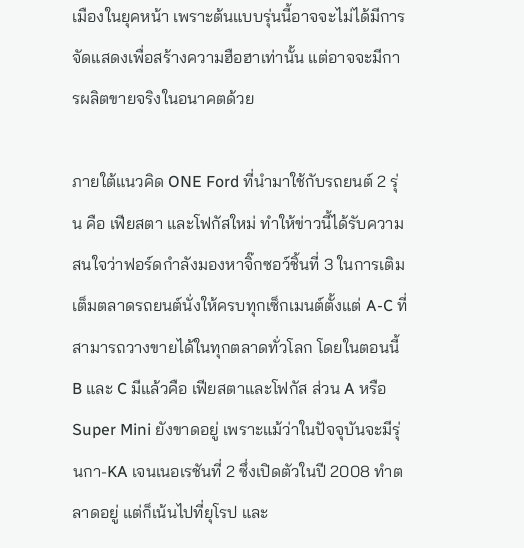เมืองในยุคหน้า เพราะต้นแบบรุ่นนี้อาจจะไม่ได้มีการจัดแสดงเพื่อสร้างความฮือฮาเท่านั้น แต่อาจจะมีการผลิตขายจริงในอนาคตด้วย

ภายใต้แนวคิด ONE Ford ที่นำมาใช้กับรถยนต์ 2 รุ่น คือ เฟียสตา และโฟกัสใหม่ ทำให้ข่าวนี้ได้รับความสนใจว่าฟอร์ดกำลังมองหาจิ๊กซอว์ชิ้นที่ 3 ในการเติมเต็มตลาดรถยนต์นั่งให้ครบทุกเซ็กเมนต์ตั้งแต่ A-C ที่สามารถวางขายได้ในทุกตลาดทั่วโลก โดยในตอนนี้ B และ C มีแล้วคือ เฟียสตาและโฟกัส ส่วน A หรือ Super Mini ยังขาดอยู่ เพราะแม้ว่าในปัจจุบันจะมีรุ่นกา-KA เจนเนอเรชันที่ 2 ซึ่งเปิดตัวในปี 2008 ทำตลาดอยู่ แต่ก็เน้นไปที่ยุโรป และ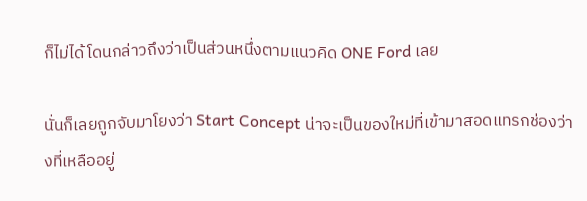ก็ไม่ได้โดนกล่าวถึงว่าเป็นส่วนหนึ่งตามแนวคิด ONE Ford เลย

นั่นก็เลยถูกจับมาโยงว่า Start Concept น่าจะเป็นของใหม่ที่เข้ามาสอดแทรกช่องว่างที่เหลืออยู่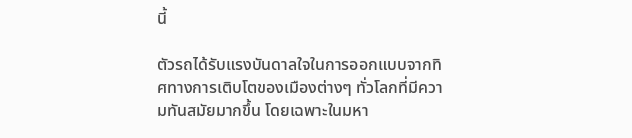นี้

ตัวรถได้รับแรงบันดาลใจในการออกแบบจากทิศทางการเติบโตของเมืองต่างๆ ทั่วโลกที่มีความทันสมัยมากขึ้น โดยเฉพาะในมหา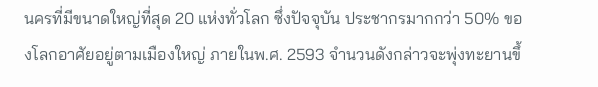นครที่มีขนาดใหญ่ที่สุด 20 แห่งทั่วโลก ซึ่งปัจจุบัน ประชากรมากกว่า 50% ของโลกอาศัยอยู่ตามเมืองใหญ่ ภายในพ.ศ. 2593 จำนวนดังกล่าวจะพุ่งทะยานขึ้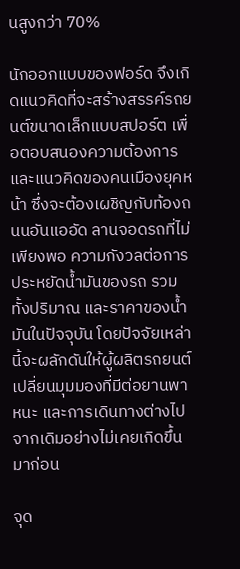นสูงกว่า 70%

นักออกแบบของฟอร์ด จึงเกิดแนวคิดที่จะสร้างสรรค์รถยนต์ขนาดเล็กแบบสปอร์ต เพื่อตอบสนองความต้องการ และแนวคิดของคนเมืองยุคหน้า ซึ่งจะต้องเผชิญกับท้องถนนอันแออัด ลานจอดรถที่ไม่เพียงพอ ความกังวลต่อการประหยัดน้ำมันของรถ รวมทั้งปริมาณ และราคาของน้ำมันในปัจจุบัน โดยปัจจัยเหล่านี้จะผลักดันให้ผู้ผลิตรถยนต์เปลี่ยนมุมมองที่มีต่อยานพาหนะ และการเดินทางต่างไปจากเดิมอย่างไม่เคยเกิดขึ้นมาก่อน

จุด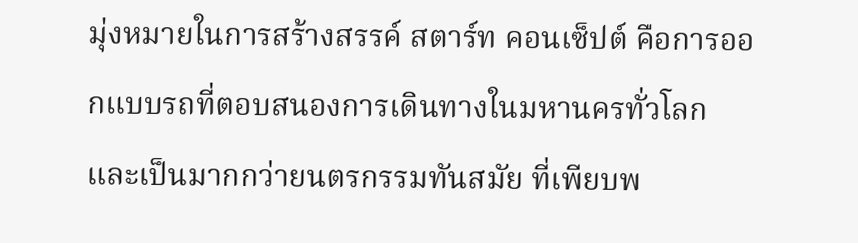มุ่งหมายในการสร้างสรรค์ สตาร์ท คอนเซ็ปต์ คือการออกแบบรถที่ตอบสนองการเดินทางในมหานครทั่วโลก และเป็นมากกว่ายนตรกรรมทันสมัย ที่เพียบพ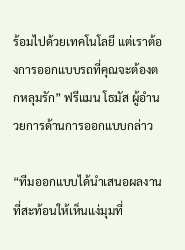ร้อมไปด้วยเทคโนโลยี แต่เราต้องการออกแบบรถที่คุณจะต้องตกหลุมรัก” ฟรีแมน โธมัส ผู้อำนวยการด้านการออกแบบกล่าว

“ทีมออกแบบได้นำเสนอผลงานที่สะท้อนให้เห็นแง่มุมที่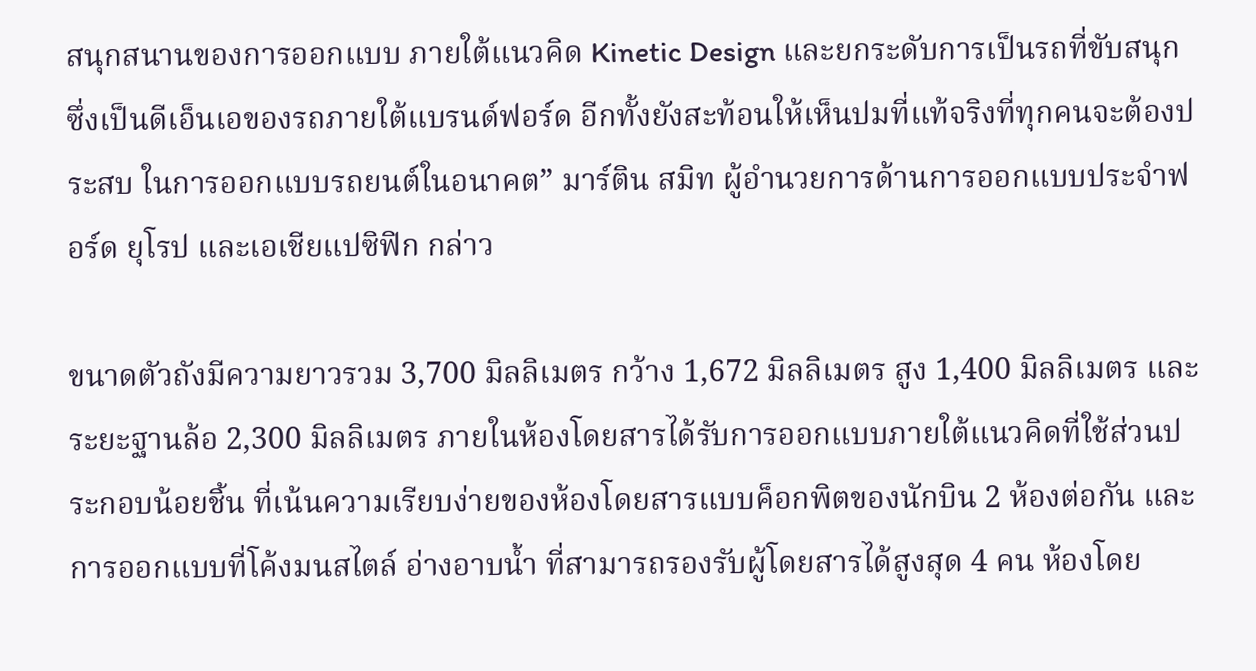สนุกสนานของการออกแบบ ภายใต้แนวคิด Kinetic Design และยกระดับการเป็นรถที่ขับสนุก ซึ่งเป็นดีเอ็นเอของรถภายใต้แบรนด์ฟอร์ด อีกทั้งยังสะท้อนให้เห็นปมที่แท้จริงที่ทุกคนจะต้องประสบ ในการออกแบบรถยนต์ในอนาคต” มาร์ติน สมิท ผู้อำนวยการด้านการออกแบบประจำฟอร์ด ยุโรป และเอเชียแปซิฟิก กล่าว

ขนาดตัวถังมีความยาวรวม 3,700 มิลลิเมตร กว้าง 1,672 มิลลิเมตร สูง 1,400 มิลลิเมตร และระยะฐานล้อ 2,300 มิลลิเมตร ภายในห้องโดยสารได้รับการออกแบบภายใต้แนวคิดที่ใช้ส่วนประกอบน้อยชิ้น ที่เน้นความเรียบง่ายของห้องโดยสารแบบค็อกพิตของนักบิน 2 ห้องต่อกัน และการออกแบบที่โค้งมนสไตล์ อ่างอาบน้ำ ที่สามารถรองรับผู้โดยสารได้สูงสุด 4 คน ห้องโดย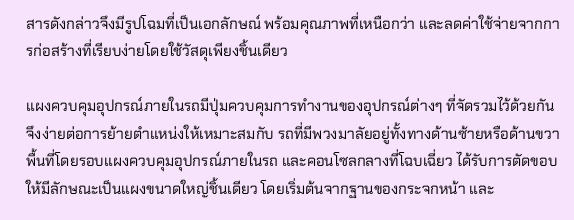สารดังกล่าวจึงมีรูปโฉมที่เป็นเอกลักษณ์ พร้อมคุณภาพที่เหนือกว่า และลดค่าใช้จ่ายจากการก่อสร้างที่เรียบง่ายโดยใช้วัสดุเพียงชิ้นเดียว

แผงควบคุมอุปกรณ์ภายในรถมีปุ่มควบคุมการทำงานของอุปกรณ์ต่างๆ ที่จัดรวมไว้ด้วยกัน จึงง่ายต่อการย้ายตำแหน่งให้เหมาะสมกับ รถที่มีพวงมาลัยอยู่ทั้งทางด้านซ้ายหรือด้านขวา พื้นที่โดยรอบแผงควบคุมอุปกรณ์ภายในรถ และคอนโซลกลางที่โฉบเฉี่ยว ได้รับการตัดขอบให้มีลักษณะเป็นแผงขนาดใหญ่ชิ้นเดียว โดยเริ่มต้นจากฐานของกระจกหน้า และ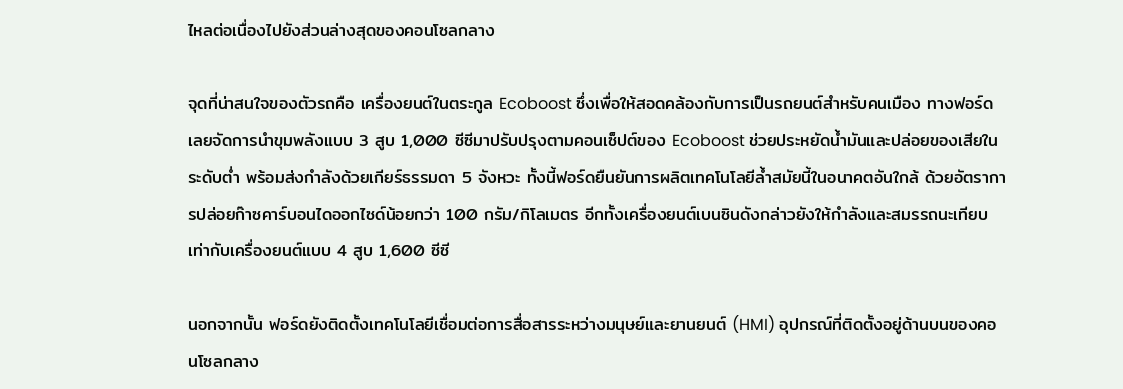ไหลต่อเนื่องไปยังส่วนล่างสุดของคอนโซลกลาง

จุดที่น่าสนใจของตัวรถคือ เครื่องยนต์ในตระกูล Ecoboost ซึ่งเพื่อให้สอดคล้องกับการเป็นรถยนต์สำหรับคนเมือง ทางฟอร์ดเลยจัดการนำขุมพลังแบบ 3 สูบ 1,000 ซีซีมาปรับปรุงตามคอนเซ็ปต์ของ Ecoboost ช่วยประหยัดน้ำมันและปล่อยของเสียในระดับต่ำ พร้อมส่งกำลังด้วยเกียร์ธรรมดา 5 จังหวะ ทั้งนี้ฟอร์ดยืนยันการผลิตเทคโนโลยีล้ำสมัยนี้ในอนาคตอันใกล้ ด้วยอัตราการปล่อยก๊าซคาร์บอนไดออกไซด์น้อยกว่า 100 กรัม/กิโลเมตร อีกทั้งเครื่องยนต์เบนซินดังกล่าวยังให้กำลังและสมรรถนะเทียบเท่ากับเครื่องยนต์แบบ 4 สูบ 1,600 ซีซี

นอกจากนั้น ฟอร์ดยังติดตั้งเทคโนโลยีเชื่อมต่อการสื่อสารระหว่างมนุษย์และยานยนต์ (HMI) อุปกรณ์ที่ติดตั้งอยู่ด้านบนของคอนโซลกลาง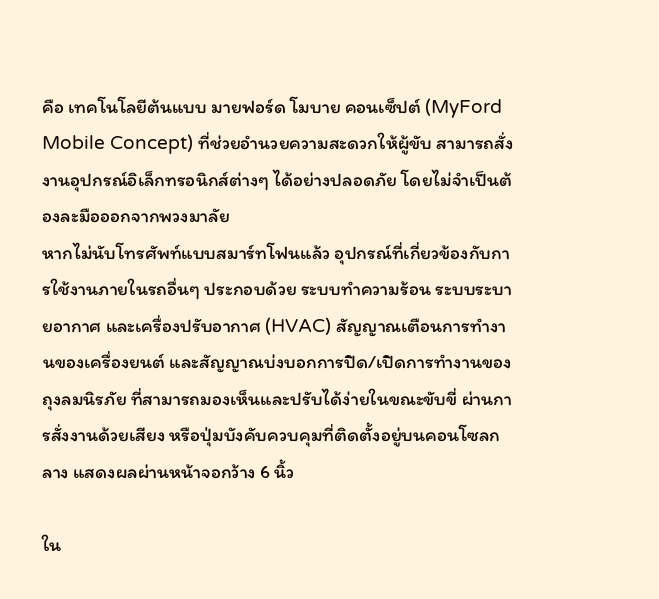คือ เทคโนโลยีต้นแบบ มายฟอร์ด โมบาย คอนเซ็ปต์ (MyFord Mobile Concept) ที่ช่วยอำนวยความสะดวกให้ผู้ขับ สามารถสั่งงานอุปกรณ์อิเล็กทรอนิกส์ต่างๆ ได้อย่างปลอดภัย โดยไม่จำเป็นต้องละมือออกจากพวงมาลัย
หากไม่นับโทรศัพท์แบบสมาร์ทโฟนแล้ว อุปกรณ์ที่เกี่ยวข้องกับการใช้งานภายในรถอื่นๆ ประกอบด้วย ระบบทำความร้อน ระบบระบายอากาศ และเครื่องปรับอากาศ (HVAC) สัญญาณเตือนการทำงานของเครื่องยนต์ และสัญญาณบ่งบอกการปิด/เปิดการทำงานของถุงลมนิรภัย ที่สามารถมองเห็นและปรับได้ง่ายในขณะขับขี่ ผ่านการสั่งงานด้วยเสียง หรือปุ่มบังคับควบคุมที่ติดตั้งอยู่บนคอนโซลกลาง แสดงผลผ่านหน้าจอกว้าง 6 นิ้ว

ใน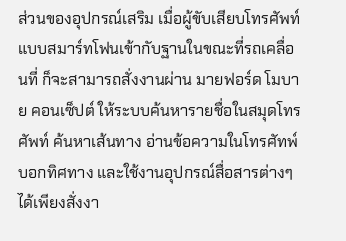ส่วนของอุปกรณ์เสริม เมื่อผู้ขับเสียบโทรศัพท์แบบสมาร์ทโฟนเข้ากับฐานในขณะที่รถเคลื่อนที่ ก็จะสามารถสั่งงานผ่าน มายฟอร์ด โมบาย คอนเซ็ปต์ ให้ระบบค้นหารายชื่อในสมุดโทรศัพท์ ค้นหาเส้นทาง อ่านข้อความในโทรศัทพ์ บอกทิศทาง และใช้งานอุปกรณ์สื่อสารต่างๆ ได้เพียงสั่งงา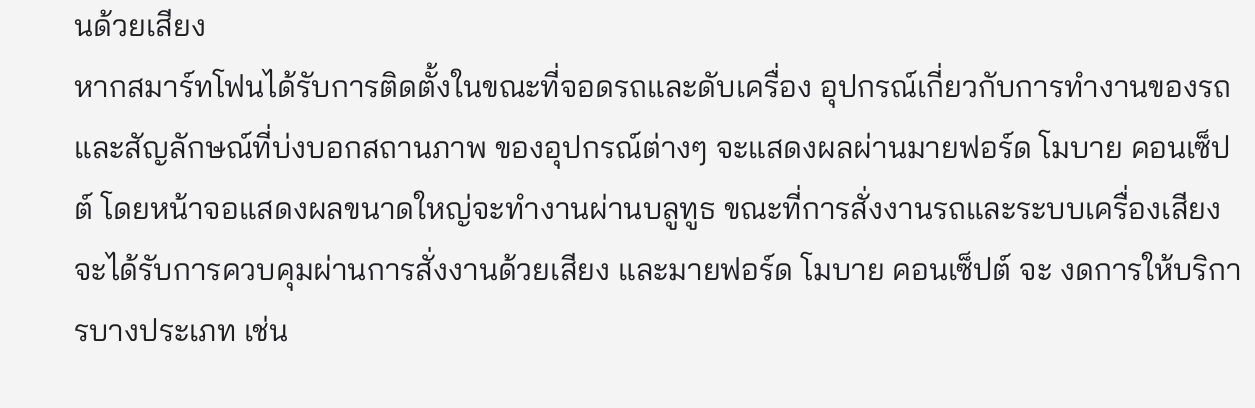นด้วยเสียง
หากสมาร์ทโฟนได้รับการติดตั้งในขณะที่จอดรถและดับเครื่อง อุปกรณ์เกี่ยวกับการทำงานของรถ และสัญลักษณ์ที่บ่งบอกสถานภาพ ของอุปกรณ์ต่างๆ จะแสดงผลผ่านมายฟอร์ด โมบาย คอนเซ็ปต์ โดยหน้าจอแสดงผลขนาดใหญ่จะทำงานผ่านบลูทูธ ขณะที่การสั่งงานรถและระบบเครื่องเสียงจะได้รับการควบคุมผ่านการสั่งงานด้วยเสียง และมายฟอร์ด โมบาย คอนเซ็ปต์ จะ งดการให้บริการบางประเภท เช่น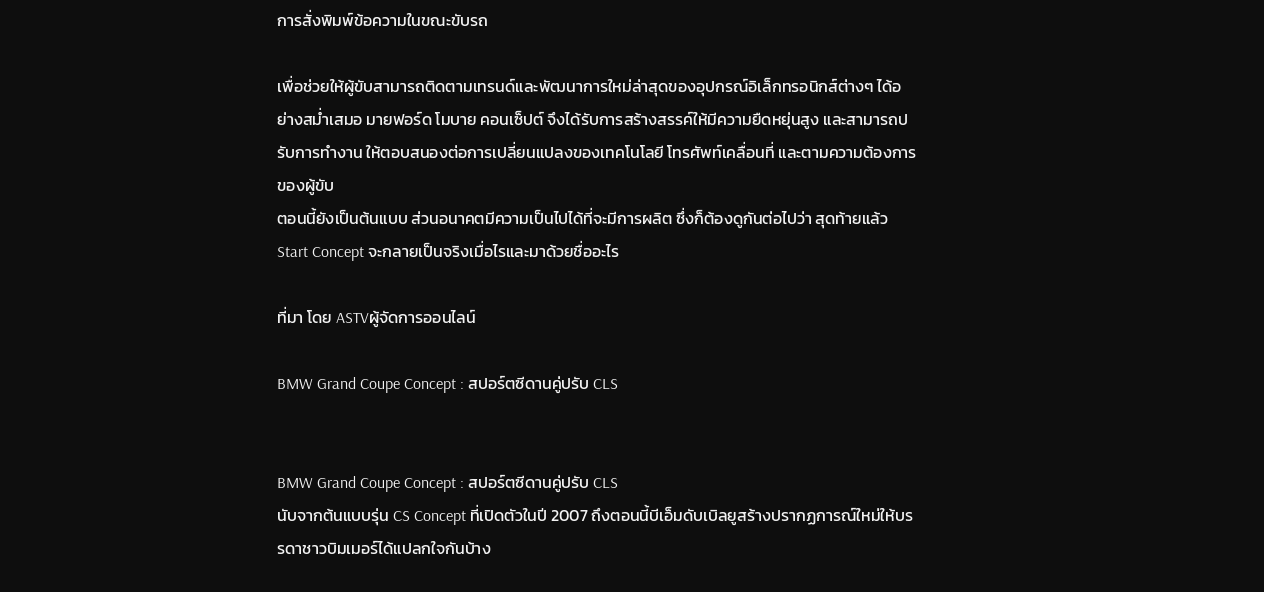การสั่งพิมพ์ข้อความในขณะขับรถ

เพื่อช่วยให้ผู้ขับสามารถติดตามเทรนด์และพัฒนาการใหม่ล่าสุดของอุปกรณ์อิเล็กทรอนิกส์ต่างๆ ได้อย่างสม่ำเสมอ มายฟอร์ด โมบาย คอนเซ็ปต์ จึงได้รับการสร้างสรรค์ให้มีความยืดหยุ่นสูง และสามารถปรับการทำงาน ให้ตอบสนองต่อการเปลี่ยนแปลงของเทคโนโลยี โทรศัพท์เคลื่อนที่ และตามความต้องการของผู้ขับ
ตอนนี้ยังเป็นต้นแบบ ส่วนอนาคตมีความเป็นไปได้ที่จะมีการผลิต ซึ่งก็ต้องดูกันต่อไปว่า สุดท้ายแล้ว Start Concept จะกลายเป็นจริงเมื่อไรและมาด้วยชื่ออะไร

ที่มา โดย ASTVผู้จัดการออนไลน์

BMW Grand Coupe Concept : สปอร์ตซีดานคู่ปรับ CLS


BMW Grand Coupe Concept : สปอร์ตซีดานคู่ปรับ CLS
นับจากต้นแบบรุ่น CS Concept ที่เปิดตัวในปี 2007 ถึงตอนนี้บีเอ็มดับเบิลยูสร้างปรากฏการณ์ใหม่ให้บรรดาชาวบิมเมอร์ได้แปลกใจกันบ้าง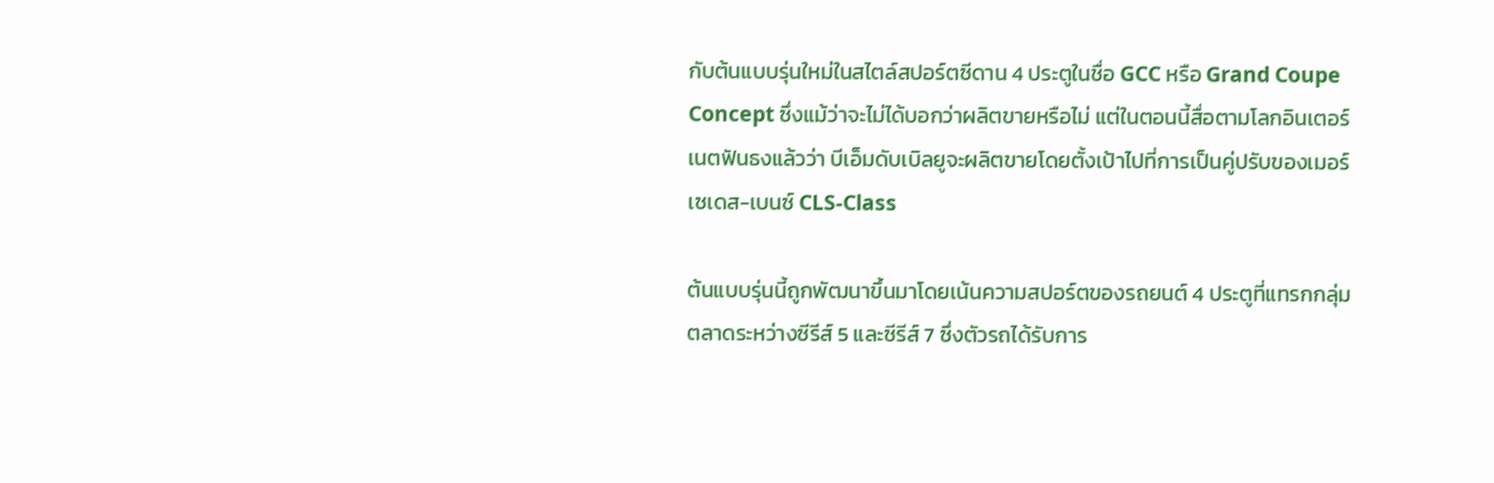กับต้นแบบรุ่นใหม่ในสไตล์สปอร์ตซีดาน 4 ประตูในชื่อ GCC หรือ Grand Coupe Concept ซึ่งแม้ว่าจะไม่ได้บอกว่าผลิตขายหรือไม่ แต่ในตอนนี้สื่อตามโลกอินเตอร์เนตฟันธงแล้วว่า บีเอ็มดับเบิลยูจะผลิตขายโดยตั้งเป้าไปที่การเป็นคู่ปรับของเมอร์เซเดส-เบนซ์ CLS-Class

ต้นแบบรุ่นนี้ถูกพัฒนาขึ้นมาโดยเน้นความสปอร์ตของรถยนต์ 4 ประตูที่แทรกกลุ่มตลาดระหว่างซีรีส์ 5 และซีรีส์ 7 ซึ่งตัวรถได้รับการ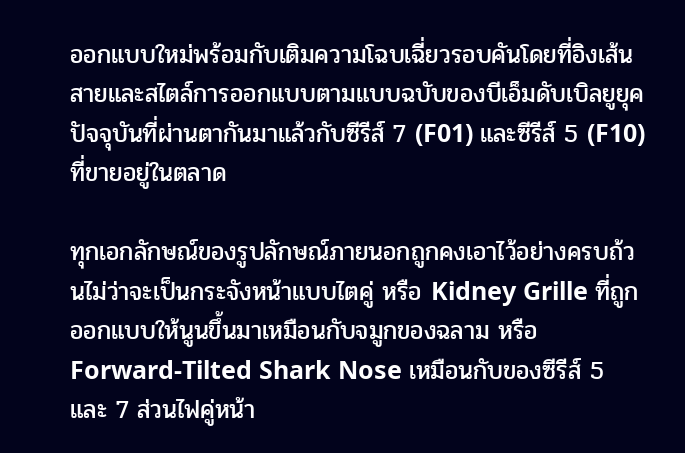ออกแบบใหม่พร้อมกับเติมความโฉบเฉี่ยวรอบคันโดยที่อิงเส้นสายและสไตล์การออกแบบตามแบบฉบับของบีเอ็มดับเบิลยูยุคปัจจุบันที่ผ่านตากันมาแล้วกับซีรีส์ 7 (F01) และซีรีส์ 5 (F10) ที่ขายอยู่ในตลาด

ทุกเอกลักษณ์ของรูปลักษณ์ภายนอกถูกคงเอาไว้อย่างครบถ้วนไม่ว่าจะเป็นกระจังหน้าแบบไตคู่ หรือ Kidney Grille ที่ถูกออกแบบให้นูนขึ้นมาเหมือนกับจมูกของฉลาม หรือ Forward-Tilted Shark Nose เหมือนกับของซีรีส์ 5 และ 7 ส่วนไฟคู่หน้า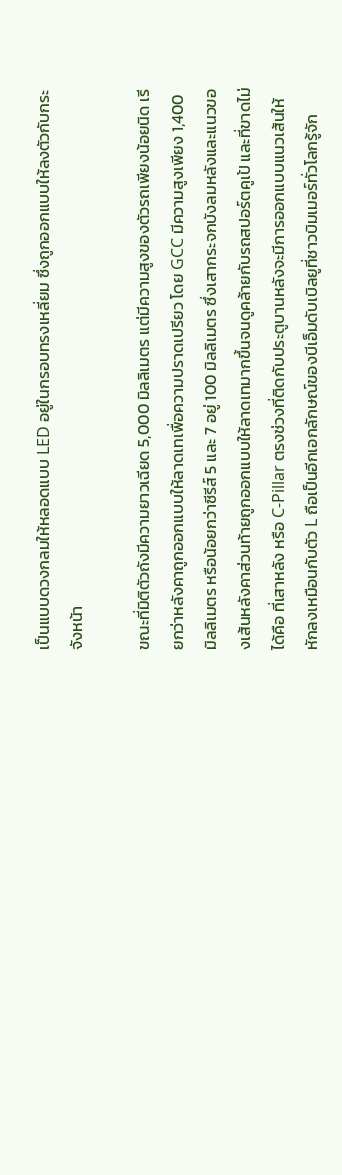เป็นแบบดวงกลมให้หลอดแบบ LED อยู่ในกรอบทรงเหลี่ยม ซึ่งถูกออกแบบให้ลงตัวกับกระจังหน้า

ขณะที่มิติตัวถังมีความยาวเฉียด 5,000 มิลลิเมตร แต่มีความสูงของตัวรถเพียงน้อยนิด เรียกว่าหลังคาถูกออกแบบให้ลาดเทเพื่อความปราดเปรียว โดย GCC มีความสูงเพียง 1,400 มิลลิเมตร หรือน้อยกว่าซีรีส์ 5 และ 7 อยู่ 100 มิลลิเมตร ซึ่งเสากระจกบังลมหลังและแนวของเส้นหลังคาส่วนท้ายถูกออกแบบให้ลาดเทมากขึ้นจนดูคล้ายกับรถสปอร์ตคูเป้ และที่ขาดไม่ได้คือ ที่เสาหลัง หรือ C-Pillar ตรงช่วงที่ติดกับประตูบานหลังจะมีการออกแบบแนวเส้นให้หักลงเหมือนกับตัว L ถือเป็นอีกเอกลักษณ์ของบีเอ็มดับเบิลยูที่ชาวบิมเมอร์ทั่วโลกรู้จัก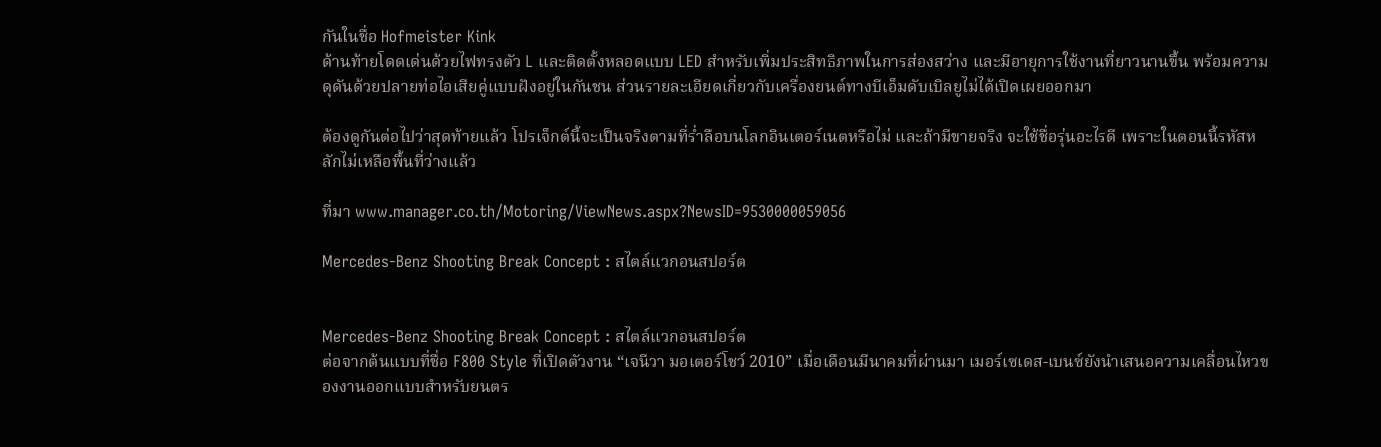กันในชื่อ Hofmeister Kink
ด้านท้ายโดดเด่นด้วยไฟทรงตัว L และติดตั้งหลอดแบบ LED สำหรับเพิ่มประสิทธิภาพในการส่องสว่าง และมีอายุการใช้งานที่ยาวนานขึ้น พร้อมความดุดันด้วยปลายท่อไอเสียคู่แบบฝังอยู่ในกันชน ส่วนรายละเอียดเกี่ยวกับเครื่องยนต์ทางบีเอ็มดับเบิลยูไม่ได้เปิดเผยออกมา

ต้องดูกันต่อไปว่าสุดท้ายแล้ว โปรเจ็กต์นี้จะเป็นจริงตามที่ร่ำลือบนโลกอินเตอร์เนตหรือไม่ และถ้ามีขายจริง จะใช้ชื่อรุ่นอะไรดี เพราะในตอนนี้รหัสหลักไม่เหลือพื้นที่ว่างแล้ว

ที่มา www.manager.co.th/Motoring/ViewNews.aspx?NewsID=9530000059056

Mercedes-Benz Shooting Break Concept : สไตล์แวกอนสปอร์ต


Mercedes-Benz Shooting Break Concept : สไตล์แวกอนสปอร์ต
ต่อจากต้นแบบที่ชื่อ F800 Style ที่เปิดตัวงาน “เจนีวา มอเตอร์โชว์ 2010” เมื่อเดือนมีนาคมที่ผ่านมา เมอร์เซเดส-เบนซ์ยังนำเสนอความเคลื่อนไหวของงานออกแบบสำหรับยนตร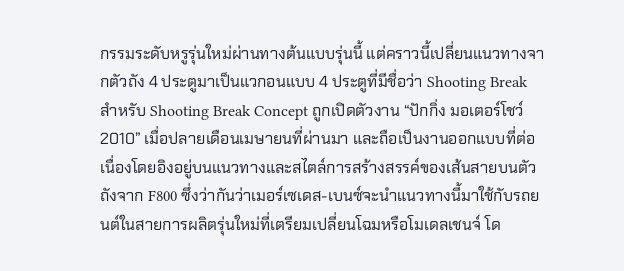กรรมระดับหรูรุ่นใหม่ผ่านทางต้นแบบรุ่นนี้ แต่คราวนี้เปลี่ยนแนวทางจากตัวถัง 4 ประตูมาเป็นแวกอนแบบ 4 ประตูที่มีชื่อว่า Shooting Break
สำหรับ Shooting Break Concept ถูกเปิดตัวงาน “ปักกิ่ง มอเตอร์โชว์ 2010” เมื่อปลายเดือนเมษายนที่ผ่านมา และถือเป็นงานออกแบบที่ต่อเนื่องโดยอิงอยู่บนแนวทางและสไตล์การสร้างสรรค์ของเส้นสายบนตัวถังจาก F800 ซึ่งว่ากันว่าเมอร์เซเดส-เบนซ์จะนำแนวทางนี้มาใช้กับรถยนต์ในสายการผลิตรุ่นใหม่ที่เตรียมเปลี่ยนโฉมหรือโมเดลเชนจ์ โด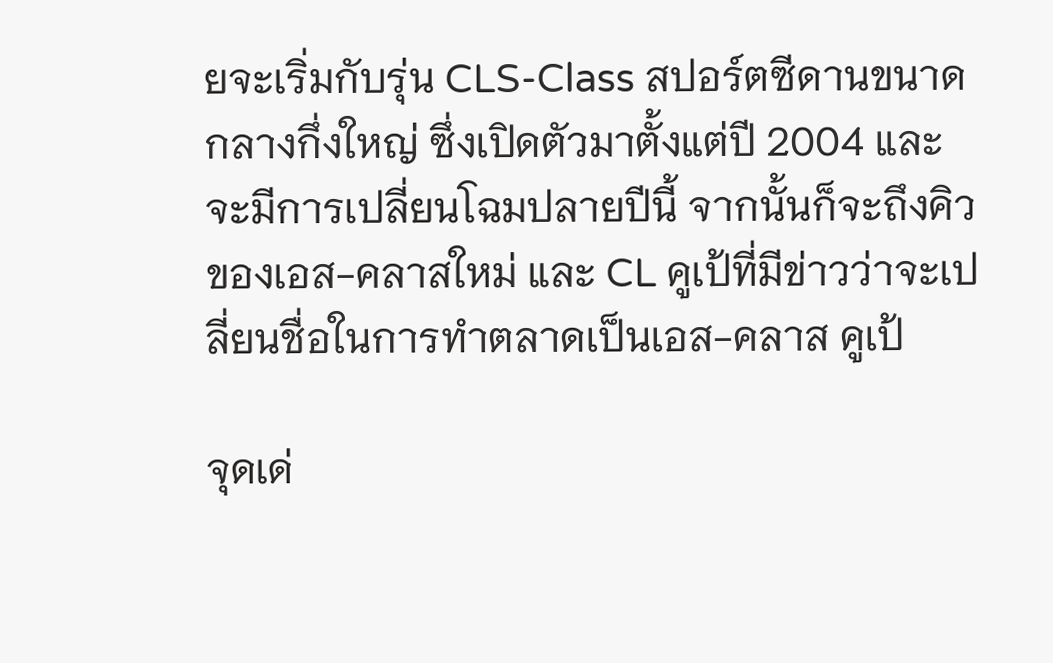ยจะเริ่มกับรุ่น CLS-Class สปอร์ตซีดานขนาดกลางกึ่งใหญ่ ซึ่งเปิดตัวมาตั้งแต่ปี 2004 และจะมีการเปลี่ยนโฉมปลายปีนี้ จากนั้นก็จะถึงคิวของเอส-คลาสใหม่ และ CL คูเป้ที่มีข่าวว่าจะเปลี่ยนชื่อในการทำตลาดเป็นเอส-คลาส คูเป้

จุดเด่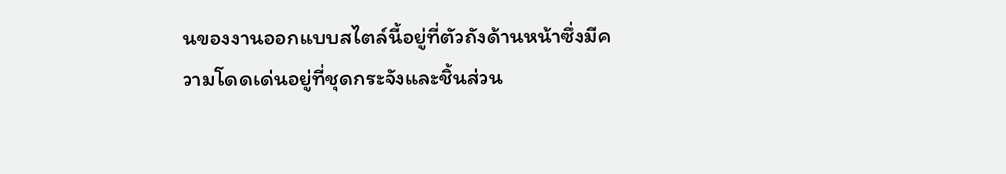นของงานออกแบบสไตล์นี้อยู่ที่ตัวถังด้านหน้าซึ่งมีความโดดเด่นอยู่ที่ชุดกระจังและชิ้นส่วน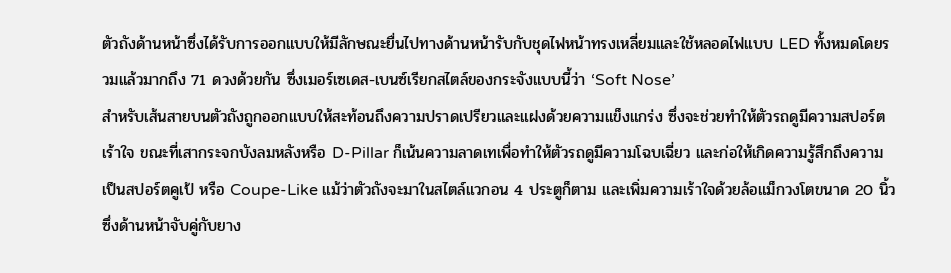ตัวถังด้านหน้าซึ่งได้รับการออกแบบให้มีลักษณะยื่นไปทางด้านหน้ารับกับชุดไฟหน้าทรงเหลี่ยมและใช้หลอดไฟแบบ LED ทั้งหมดโดยรวมแล้วมากถึง 71 ดวงด้วยกัน ซึ่งเมอร์เซเดส-เบนซ์เรียกสไตล์ของกระจังแบบนี้ว่า ‘Soft Nose’
สำหรับเส้นสายบนตัวถังถูกออกแบบให้สะท้อนถึงความปราดเปรียวและแฝงด้วยความแข็งแกร่ง ซึ่งจะช่วยทำให้ตัวรถดูมีความสปอร์ตเร้าใจ ขณะที่เสากระจกบังลมหลังหรือ D-Pillar ก็เน้นความลาดเทเพื่อทำให้ตัวรถดูมีความโฉบเฉี่ยว และก่อให้เกิดความรู้สึกถึงความเป็นสปอร์ตคูเป้ หรือ Coupe-Like แม้ว่าตัวถังจะมาในสไตล์แวกอน 4 ประตูก็ตาม และเพิ่มความเร้าใจด้วยล้อแม็กวงโตขนาด 20 นิ้ว ซึ่งด้านหน้าจับคู่กับยาง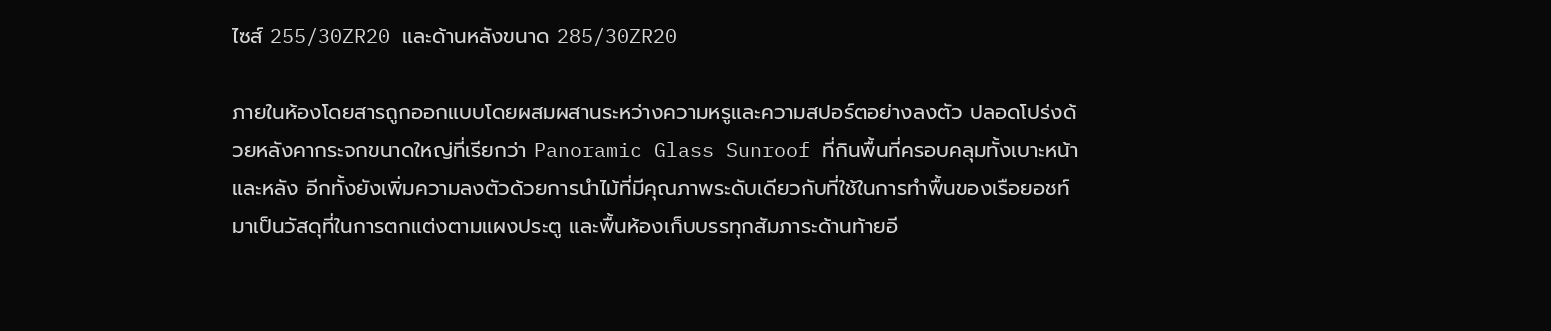ไซส์ 255/30ZR20 และด้านหลังขนาด 285/30ZR20

ภายในห้องโดยสารถูกออกแบบโดยผสมผสานระหว่างความหรูและความสปอร์ตอย่างลงตัว ปลอดโปร่งด้วยหลังคากระจกขนาดใหญ่ที่เรียกว่า Panoramic Glass Sunroof ที่กินพื้นที่ครอบคลุมทั้งเบาะหน้าและหลัง อีกทั้งยังเพิ่มความลงตัวด้วยการนำไม้ที่มีคุณภาพระดับเดียวกับที่ใช้ในการทำพื้นของเรือยอชท์มาเป็นวัสดุที่ในการตกแต่งตามแผงประตู และพื้นห้องเก็บบรรทุกสัมภาระด้านท้ายอี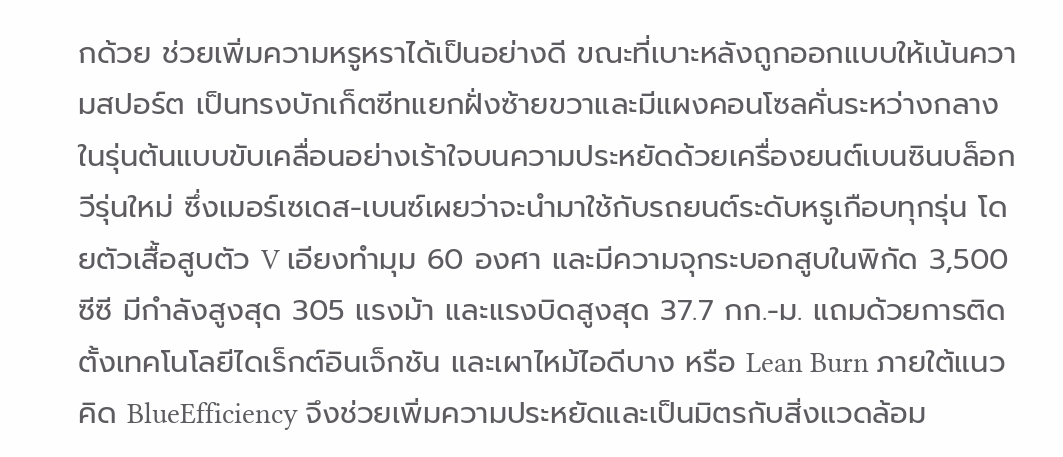กด้วย ช่วยเพิ่มความหรูหราได้เป็นอย่างดี ขณะที่เบาะหลังถูกออกแบบให้เน้นความสปอร์ต เป็นทรงบักเก็ตซีทแยกฝั่งซ้ายขวาและมีแผงคอนโซลคั่นระหว่างกลาง
ในรุ่นต้นแบบขับเคลื่อนอย่างเร้าใจบนความประหยัดด้วยเครื่องยนต์เบนซินบล็อกวีรุ่นใหม่ ซึ่งเมอร์เซเดส-เบนซ์เผยว่าจะนำมาใช้กับรถยนต์ระดับหรูเกือบทุกรุ่น โดยตัวเสื้อสูบตัว V เอียงทำมุม 60 องศา และมีความจุกระบอกสูบในพิกัด 3,500 ซีซี มีกำลังสูงสุด 305 แรงม้า และแรงบิดสูงสุด 37.7 กก.-ม. แถมด้วยการติดตั้งเทคโนโลยีไดเร็กต์อินเจ็กชัน และเผาไหม้ไอดีบาง หรือ Lean Burn ภายใต้แนวคิด BlueEfficiency จึงช่วยเพิ่มความประหยัดและเป็นมิตรกับสิ่งแวดล้อม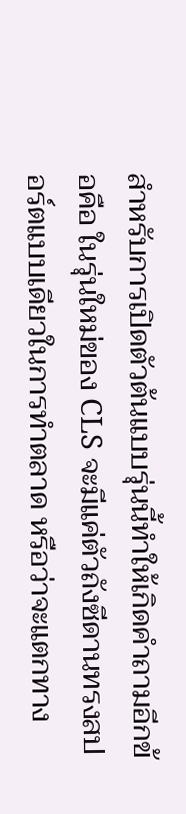สำหรับการเปิดตัวต้นแบบรุ่นนี้ทำให้เกิดคำถามอีกข้อคือ ในรุ่นใหม่ของ CLS จะมีแค่ตัวถังซีดานทรงสปอร์ตแบบเดียวในการทำตลาด หรือว่าจะแตกทาง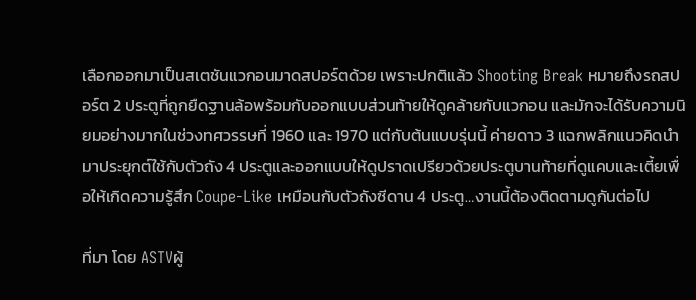เลือกออกมาเป็นสเตชันแวกอนมาดสปอร์ตด้วย เพราะปกติแล้ว Shooting Break หมายถึงรถสปอร์ต 2 ประตูที่ถูกยืดฐานล้อพร้อมกับออกแบบส่วนท้ายให้ดูคล้ายกับแวกอน และมักจะได้รับความนิยมอย่างมากในช่วงทศวรรษที่ 1960 และ 1970 แต่กับต้นแบบรุ่นนี้ ค่ายดาว 3 แฉกพลิกแนวคิดนำมาประยุกต์ใช้กับตัวถัง 4 ประตูและออกแบบให้ดูปราดเปรียวด้วยประตูบานท้ายที่ดูแคบและเตี้ยเพื่อให้เกิดความรู้สึก Coupe-Like เหมือนกับตัวถังซีดาน 4 ประตู…งานนี้ต้องติดตามดูกันต่อไป

ที่มา โดย ASTVผู้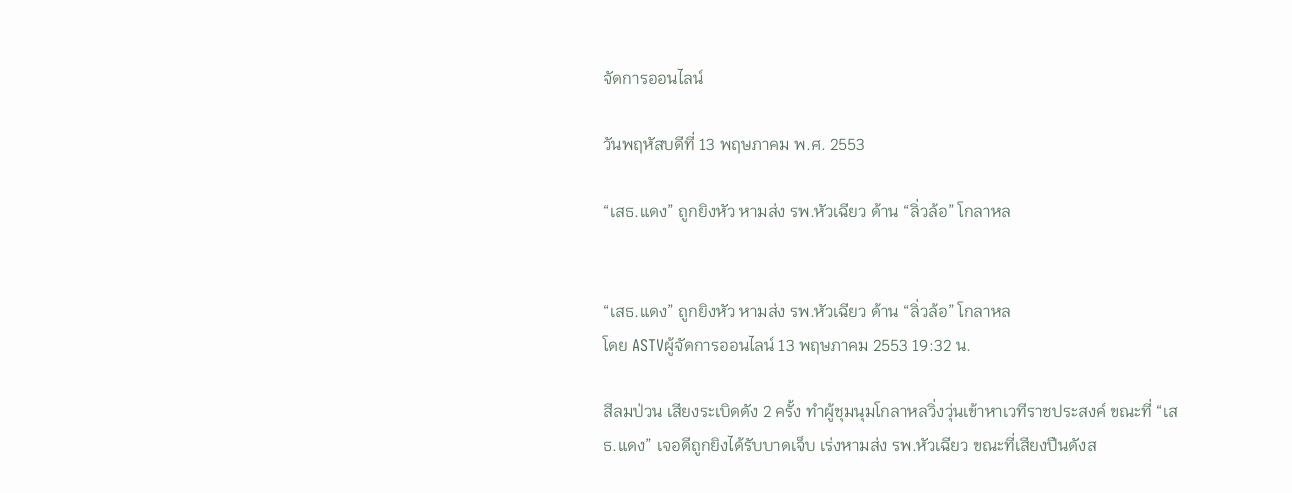จัดการออนไลน์

วันพฤหัสบดีที่ 13 พฤษภาคม พ.ศ. 2553

“เสธ.แดง” ถูกยิงหัว หามส่ง รพ.หัวเฉียว ด้าน “ลิ่วล้อ” โกลาหล


“เสธ.แดง” ถูกยิงหัว หามส่ง รพ.หัวเฉียว ด้าน “ลิ่วล้อ” โกลาหล
โดย ASTVผู้จัดการออนไลน์ 13 พฤษภาคม 2553 19:32 น.

สีลมป่วน เสียงระเบิดดัง 2 ครั้ง ทำผู้ชุมนุมโกลาหลวิ่งวุ่นเข้าหาเวทีราชประสงค์ ขณะที่ “เสธ.แดง” เจอดีถูกยิงได้รับบาดเจ็บ เร่งหามส่ง รพ.หัวเฉียว ขณะที่เสียงปืนดังส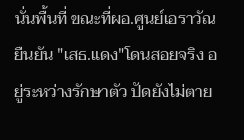นั่นพื้นที่ ขณะที่ผอ.ศูนย์เอราวัณ ยืนยัน "เสธ.แดง"โดนสอยจริง อยู่ระหว่างรักษาตัว ปัดยังไม่ตาย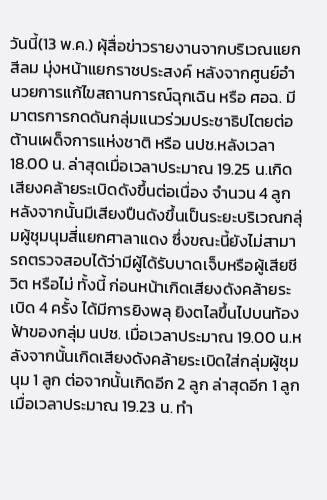วันนี้(13 พ.ค.) ผุ้สื่อข่าวรายงานจากบริเวณแยกสีลม มุ่งหน้าแยกราชประสงค์ หลังจากศูนย์อำนวยการแก้ไขสถานการณ์ฉุกเฉิน หรือ ศอฉ. มีมาตรการกดดันกลุ่มแนวร่วมประชาธิปไตยต่อต้านเผด็จการแห่งชาติ หรือ นปช.หลังเวลา 18.00 น. ล่าสุดเมื่อเวลาประมาณ 19.25 น.เกิดเสียงคล้ายระเบิดดังขึ้นต่อเนื่อง จำนวน 4 ลูก หลังจากนั้นมีเสียงปืนดังขึ้นเป็นระยะบริเวณกลุ่มผู้ชุมนุมสี่แยกศาลาแดง ซึ่งขณะนี้ยังไม่สามารถตรวจสอบได้ว่ามีผู้ได้รับบาดเจ็บหรือผู้เสียชีวิต หรือไม่ ทั้งนี้ ก่อนหน้าเกิดเสียงดังคล้ายระเบิด 4 ครั้ง ได้มีการยิงพลุ ยิงตไลขึ้นไปบนท้องฟ้าของกลุ่ม นปช. เมื่อเวลาประมาณ 19.00 น.หลังจากนั้นเกิดเสียงดังคล้ายระเบิดใส่กลุ่มผู้ชุมนุม 1 ลูก ต่อจากนั้นเกิดอีก 2 ลูก ล่าสุดอีก 1 ลูกเมื่อเวลาประมาณ 19.23 น. ทำ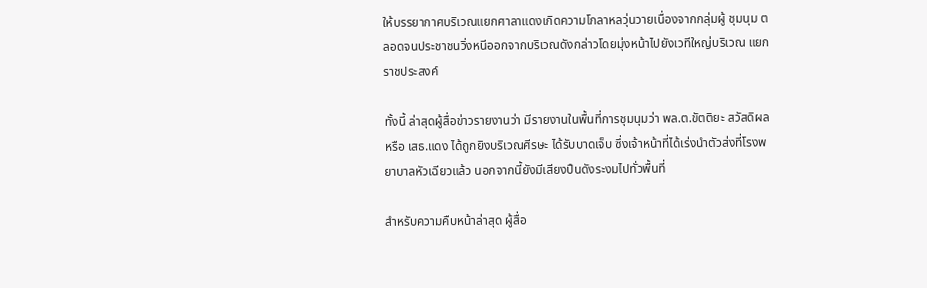ให้บรรยากาศบริเวณแยกศาลาแดงเกิดความโกลาหลวุ่นวายเนื่องจากกลุ่มผู้ ชุมนุม ตลอดจนประชาชนวิ่งหนีออกจากบริเวณดังกล่าวโดยมุ่งหน้าไปยังเวทีใหญ่บริเวณ แยกราชประสงค์

ทั้งนี้ ล่าสุดผู้สื่อข่าวรายงานว่า มีรายงานในพื้นที่การชุมนุมว่า พล.ต.ขัตติยะ สวัสดิผล หรือ เสธ.แดง ได้ถูกยิงบริเวณศีรษะ ได้รับบาดเจ็บ ซึ่งเจ้าหน้าที่ได้เร่งนำตัวส่งที่โรงพยาบาลหัวเฉียวแล้ว นอกจากนี้ยังมีเสียงปืนดังระงมไปทั่วพื้นที่

สำหรับความคืบหน้าล่าสุด ผู้สื่อ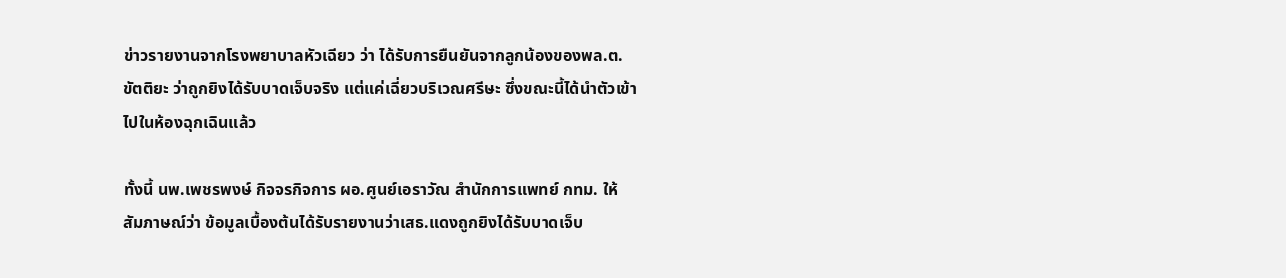ข่าวรายงานจากโรงพยาบาลหัวเฉียว ว่า ได้รับการยืนยันจากลูกน้องของพล.ต.ขัตติยะ ว่าถูกยิงได้รับบาดเจ็บจริง แต่แค่เฉี่ยวบริเวณศรีษะ ซึ่งขณะนี้ได้นำตัวเข้าไปในห้องฉุกเฉินแล้ว

ทั้งนี้ นพ.เพชรพงษ์ กิจจรกิจการ ผอ.ศูนย์เอราวัณ สำนักการแพทย์ กทม. ให้สัมภาษณ์ว่า ข้อมูลเบื้องต้นได้รับรายงานว่าเสธ.แดงถูกยิงได้รับบาดเจ็บ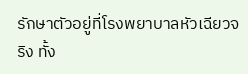รักษาตัวอยู่ที่โรงพยาบาลหัวเฉียวจริง ทั้ง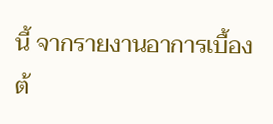นี้ จากรายงานอาการเบื้องต้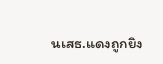นเสธ.แดงถูกยิง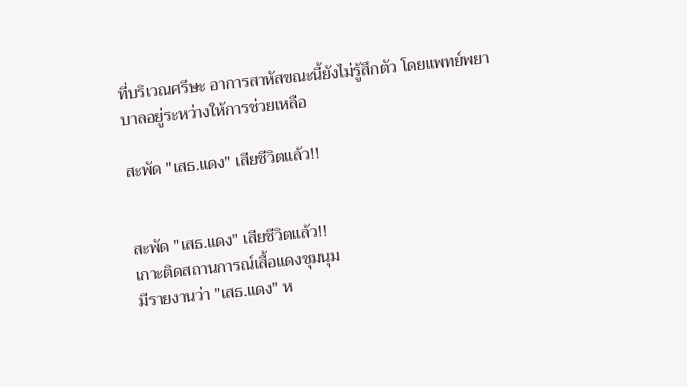ที่บริเวณศรีษะ อาการสาหัสขณะนี้ยังไม่รู้สึกตัว โดยแพทย์พยาบาลอยู่ระหว่างให้การช่วยเหลือ

สะพัด "เสธ.แดง" เสียชีวิตแล้ว!!


สะพัด "เสธ.แดง" เสียชีวิตแล้ว!!
เกาะติดสถานการณ์เสื้อแดงชุมนุม
มีรายงานว่า "เสธ.แดง" ห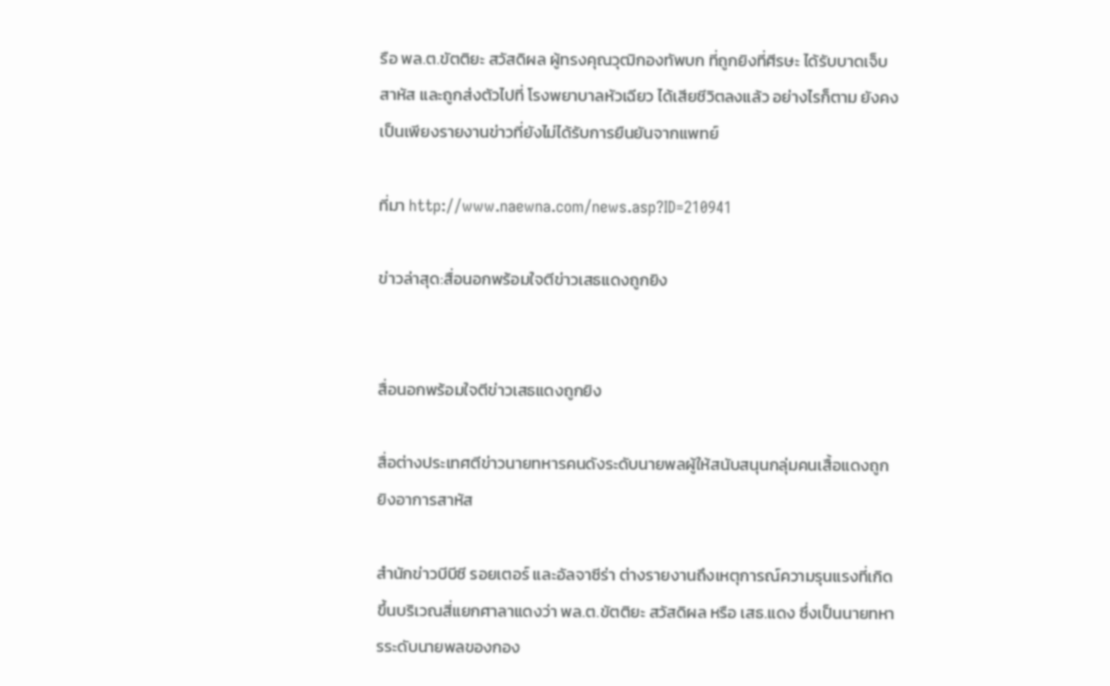รือ พล.ต.ขัตติยะ สวัสดิผล ผู้ทรงคุณวุฒิกองทัพบก ที่ถูกยิงที่ศีรษะ ได้รับบาดเจ็บสาหัส และถูกส่งตัวไปที่ โรงพยาบาลหัวเฉียว ได้เสียชีวิตลงแล้ว อย่างไรก็ตาม ยังคงเป็นเพียงรายงานข่าวที่ยังไม่ได้รับการยืนยันจากแพทย์

ที่มา http://www.naewna.com/news.asp?ID=210941

ข่าวล่าสุด:สื่อนอกพร้อมใจตีข่าวเสธแดงถูกยิง


สื่อนอกพร้อมใจตีข่าวเสธแดงถูกยิง

สื่อต่างประเทศตีข่าวนายทหารคนดังระดับนายพลผู้ให้สนับสนุนกลุ่มคนเสื้อแดงถูกยิงอาการสาหัส

สำนักข่าวบีบีซี รอยเตอร์ และอัลจาซีร่า ต่างรายงานถึงเหตุการณ์ความรุนแรงที่เกิดขึ้นบริเวณสี่แยกศาลาแดงว่า พล.ต.ขัตติยะ สวัสดิผล หรือ เสธ.แดง ซึ่งเป็นนายทหารระดับนายพลของกอง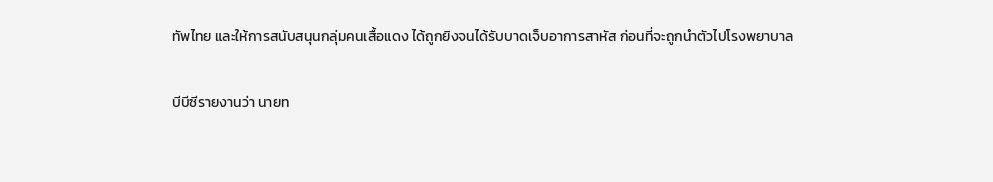ทัพไทย และให้การสนับสนุนกลุ่มคนเสื้อแดง ได้ถูกยิงจนได้รับบาดเจ็บอาการสาหัส ก่อนที่จะถูกนำตัวไปโรงพยาบาล

บีบีซีรายงานว่า นายท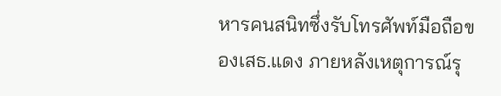หารคนสนิทซึ่งรับโทรศัพท์มือถือของเสธ.แดง ภายหลังเหตุการณ์รุ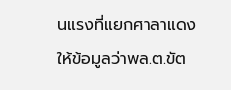นแรงที่แยกศาลาแดง ให้ข้อมูลว่าพล.ต.ขัต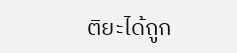ติยะได้ถูก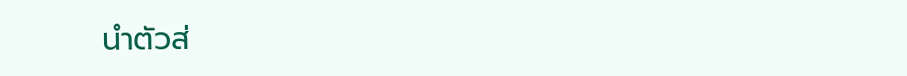นำตัวส่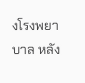งโรงพยาบาล หลัง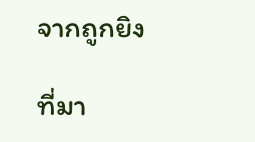จากถูกยิง

ที่มา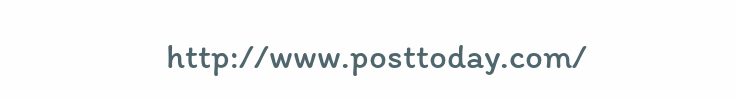http://www.posttoday.com/